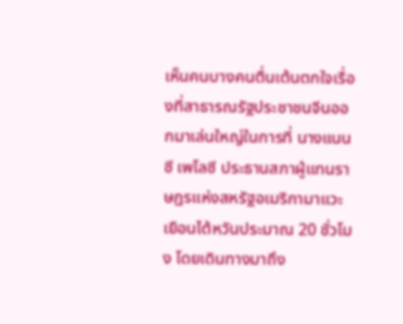เห็นคนบางคนตื่นเต้นตกใจเรื่องที่สาธารณรัฐประชาชนจีนออกมาเล่นใหญ่ในการที่ นางแนนซี เพโลซี ประธานสภาผู้แทนราษฎรแห่งสหรัฐอเมริกามาแวะเยือนไต้หวันประมาณ 20 ชั่วโมง โดยเดินทางมาถึง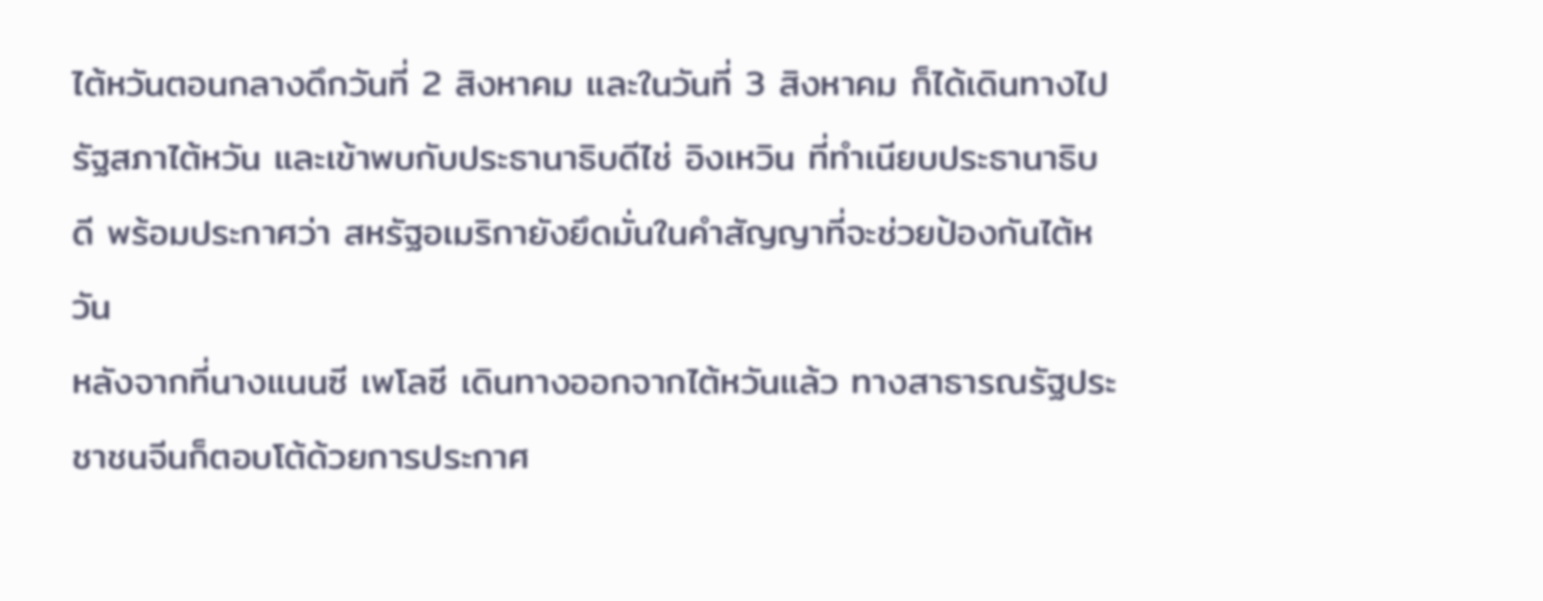ไต้หวันตอนกลางดึกวันที่ 2 สิงหาคม และในวันที่ 3 สิงหาคม ก็ได้เดินทางไปรัฐสภาไต้หวัน และเข้าพบกับประธานาธิบดีไช่ อิงเหวิน ที่ทำเนียบประธานาธิบดี พร้อมประกาศว่า สหรัฐอเมริกายังยึดมั่นในคำสัญญาที่จะช่วยป้องกันไต้หวัน
หลังจากที่นางแนนซี เพโลซี เดินทางออกจากไต้หวันแล้ว ทางสาธารณรัฐประชาชนจีนก็ตอบโต้ด้วยการประกาศ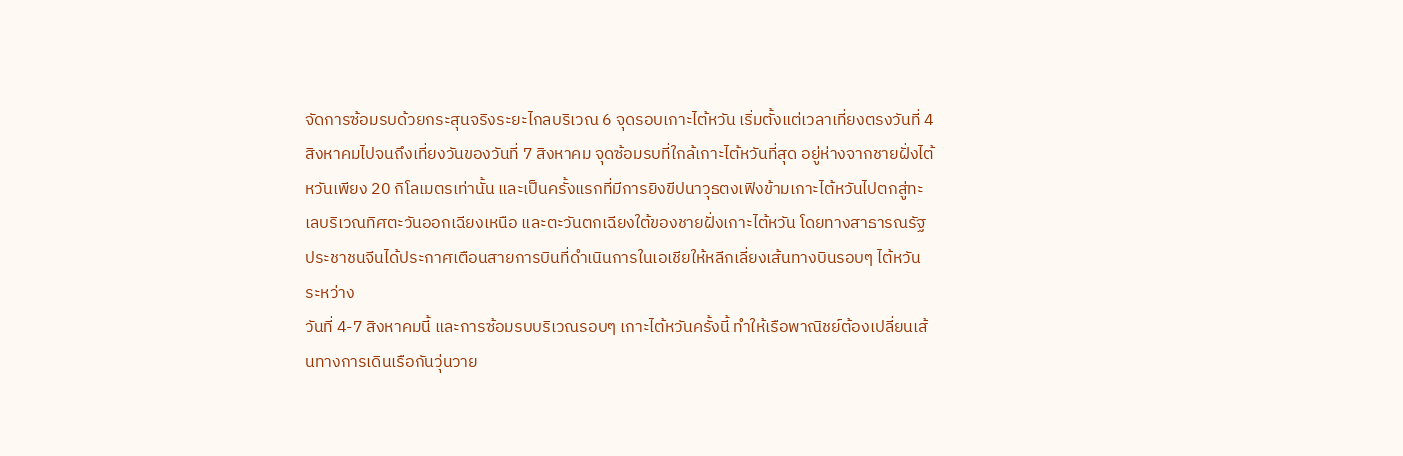จัดการซ้อมรบด้วยกระสุนจริงระยะไกลบริเวณ 6 จุดรอบเกาะไต้หวัน เริ่มตั้งแต่เวลาเที่ยงตรงวันที่ 4 สิงหาคมไปจนถึงเที่ยงวันของวันที่ 7 สิงหาคม จุดซ้อมรบที่ใกล้เกาะไต้หวันที่สุด อยู่ห่างจากชายฝั่งไต้หวันเพียง 20 กิโลเมตรเท่านั้น และเป็นครั้งแรกที่มีการยิงขีปนาวุธตงเฟิงข้ามเกาะไต้หวันไปตกสู่ทะเลบริเวณทิศตะวันออกเฉียงเหนือ และตะวันตกเฉียงใต้ของชายฝั่งเกาะไต้หวัน โดยทางสาธารณรัฐประชาชนจีนได้ประกาศเตือนสายการบินที่ดำเนินการในเอเชียให้หลีกเลี่ยงเส้นทางบินรอบๆ ไต้หวัน ระหว่าง
วันที่ 4-7 สิงหาคมนี้ และการซ้อมรบบริเวณรอบๆ เกาะไต้หวันครั้งนี้ ทำให้เรือพาณิชย์ต้องเปลี่ยนเส้นทางการเดินเรือกันวุ่นวาย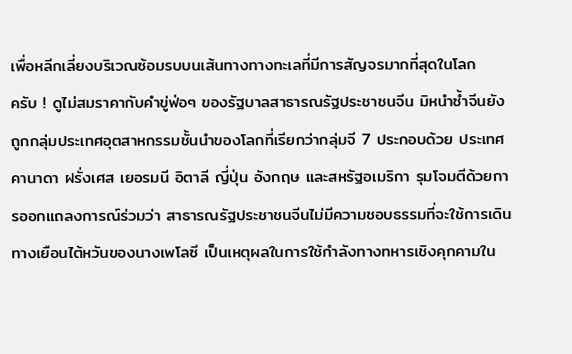เพื่อหลีกเลี่ยงบริเวณซ้อมรบบนเส้นทางทางทะเลที่มีการสัญจรมากที่สุดในโลก
ครับ ! ดูไม่สมราคากับคำขู่ฟ่อๆ ของรัฐบาลสาธารณรัฐประชาชนจีน มิหนำซ้ำจีนยังถูกกลุ่มประเทศอุตสาหกรรมชั้นนำของโลกที่เรียกว่ากลุ่มจี 7 ประกอบด้วย ประเทศคานาดา ฝรั่งเศส เยอรมนี อิตาลี ญี่ปุ่น อังกฤษ และสหรัฐอเมริกา รุมโจมตีด้วยการออกแถลงการณ์ร่วมว่า สาธารณรัฐประชาชนจีนไม่มีความชอบธรรมที่จะใช้การเดินทางเยือนไต้หวันของนางเพโลซี เป็นเหตุผลในการใช้กำลังทางทหารเชิงคุกคามใน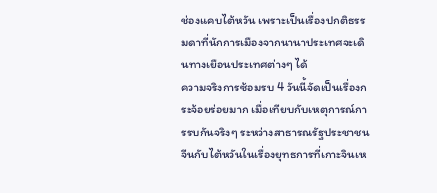ช่องแคบไต้หวัน เพราะเป็นเรื่องปกติธรรมดาที่นักการเมืองจากนานาประเทศจะเดินทางเยือนประเทศต่างๆ ได้
ความจริงการซ้อมรบ 4 วันนี้จัดเป็นเรื่องกระจ้อยร่อยมาก เมื่อเทียบกับเหตุการณ์การรบกันจริงๆ ระหว่างสาธารณรัฐประชาชนจีนกับไต้หวันในเรื่องยุทธการที่เกาะจินเห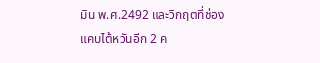มิน พ.ศ.2492 และวิกฤตที่ช่องแคบไต้หวันอีก 2 ค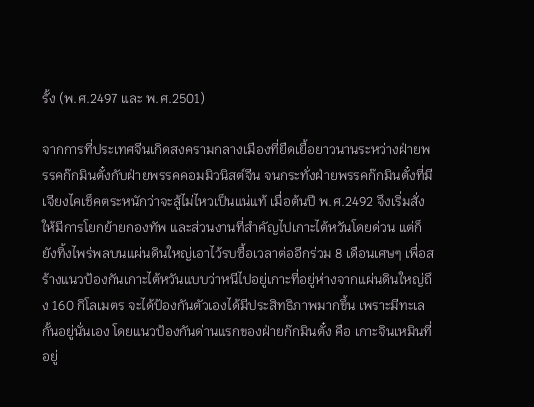รั้ง (พ.ศ.2497 และ พ.ศ.2501)

จากการที่ประเทศจีนเกิดสงครามกลางเมืองที่ยืดเยื้อยาวนานระหว่างฝ่ายพรรคก๊กมินตั๋งกับฝ่ายพรรคคอมมิวนิสต์จีน จนกระทั่งฝ่ายพรรคก๊กมินตั๋งที่มีเจียงไคเช็คตระหนักว่าจะสู้ไม่ไหวเป็นแน่แท้ เมื่อต้นปี พ.ศ.2492 จึงเริ่มสั่งให้มีการโยกย้ายกองทัพ และส่วนงานที่สำคัญไปเกาะไต้หวันโดยด่วน แต่ก็ยังทิ้งไพร่พลบนแผ่นดินใหญ่เอาไว้รบซื้อเวลาต่ออีกร่วม 8 เดือนเศษๆ เพื่อสร้างแนวป้องกันเกาะไต้หวันแบบว่าหนีไปอยู่เกาะที่อยู่ห่างจากแผ่นดินใหญ่ถึง 160 กิโลเมตร จะได้ป้องกันตัวเองได้มีประสิทธิภาพมากขึ้น เพราะมีทะเลกั้นอยู่นั่นเอง โดยแนวป้องกันด่านแรกของฝ่ายก๊กมินตั๋ง คือ เกาะจินเหมินที่อยู่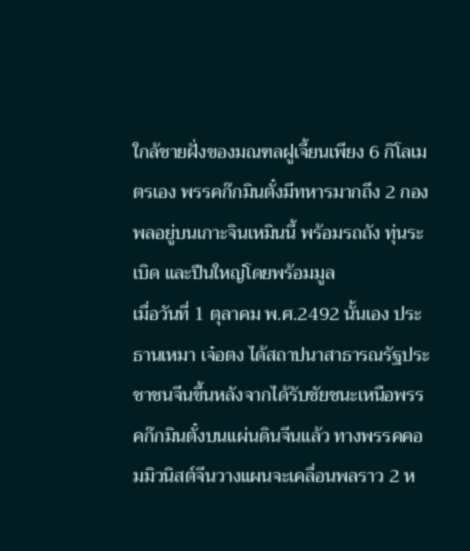ใกล้ชายฝั่งของมณฑลฝูเจี้ยนเพียง 6 กิโลเมตรเอง พรรคก๊กมินตั๋งมีทหารมากถึง 2 กองพลอยู่บนเกาะจินเหมินนี้ พร้อมรถถัง ทุ่นระเบิด และปืนใหญ่โดยพร้อมมูล
เมื่อวันที่ 1 ตุลาคม พ.ศ.2492 นั้นเอง ประธานเหมา เจ๋อตง ได้สถาปนาสาธารณรัฐประชาชนจีนขึ้นหลังจากได้รับชัยชนะเหนือพรรคก๊กมินตั๋งบนแผ่นดินจีนแล้ว ทางพรรคคอมมิวนิสต์จีนวางแผนจะเคลื่อนพลราว 2 ห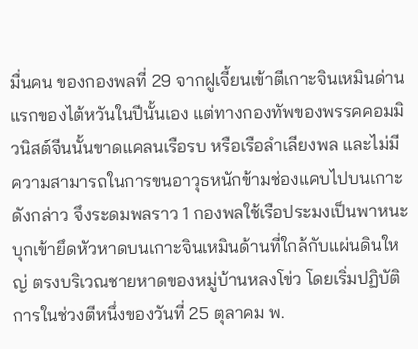มื่นคน ของกองพลที่ 29 จากฝูเจี้ยนเข้าตีเกาะจินเหมินด่านแรกของไต้หวันในปีนั้นเอง แต่ทางกองทัพของพรรคคอมมิวนิสต์จีนนั้นขาดแคลนเรือรบ หรือเรือลำเลียงพล และไม่มีความสามารถในการขนอาวุธหนักข้ามช่องแคบไปบนเกาะดังกล่าว จึงระดมพลราว 1 กองพลใช้เรือประมงเป็นพาหนะบุกเข้ายึดหัวหาดบนเกาะจินเหมินด้านที่ใกล้กับแผ่นดินใหญ่ ตรงบริเวณชายหาดของหมู่บ้านหลงโข่ว โดยเริ่มปฏิบัติการในช่วงตีหนึ่งของวันที่ 25 ตุลาคม พ.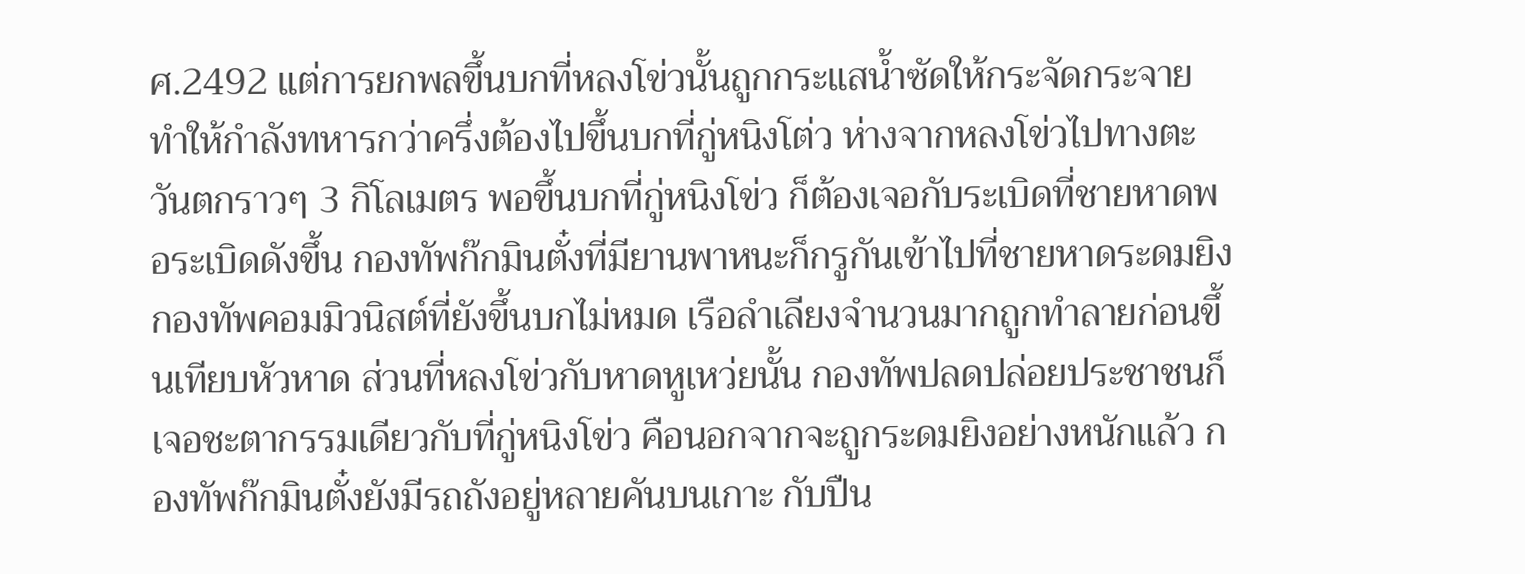ศ.2492 แต่การยกพลขึ้นบกที่หลงโข่วนั้นถูกกระแสน้ำซัดให้กระจัดกระจาย ทำให้กำลังทหารกว่าครึ่งต้องไปขึ้นบกที่กู่หนิงโต่ว ห่างจากหลงโข่วไปทางตะวันตกราวๆ 3 กิโลเมตร พอขึ้นบกที่กู่หนิงโข่ว ก็ต้องเจอกับระเบิดที่ชายหาดพอระเบิดดังขึ้น กองทัพก๊กมินตั๋งที่มียานพาหนะก็กรูกันเข้าไปที่ชายหาดระดมยิงกองทัพคอมมิวนิสต์ที่ยังขึ้นบกไม่หมด เรือลำเลียงจำนวนมากถูกทำลายก่อนขึ้นเทียบหัวหาด ส่วนที่หลงโข่วกับหาดหูเหว่ยนั้น กองทัพปลดปล่อยประชาชนก็เจอชะตากรรมเดียวกับที่กู่หนิงโข่ว คือนอกจากจะถูกระดมยิงอย่างหนักแล้ว กองทัพก๊กมินตั๋งยังมีรถถังอยู่หลายคันบนเกาะ กับปืน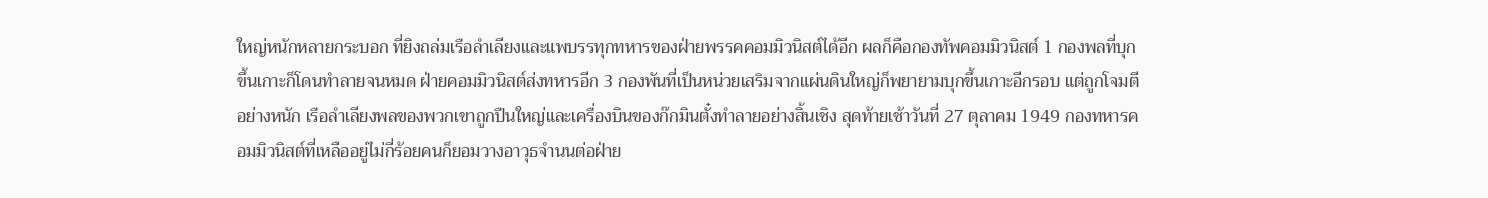ใหญ่หนักหลายกระบอก ที่ยิงถล่มเรือลำเลียงและแพบรรทุกทหารของฝ่ายพรรคคอมมิวนิสต์ได้อีก ผลก็คือกองทัพคอมมิวนิสต์ 1 กองพลที่บุกขึ้นเกาะก็โดนทำลายจนหมด ฝ่ายคอมมิวนิสต์ส่งทหารอีก 3 กองพันที่เป็นหน่วยเสริมจากแผ่นดินใหญ่ก็พยายามบุกขึ้นเกาะอีกรอบ แต่ถูกโจมตีอย่างหนัก เรือลำเลียงพลของพวกเขาถูกปืนใหญ่และเครื่องบินของก๊กมินตั๋งทำลายอย่างสิ้นเชิง สุดท้ายเช้าวันที่ 27 ตุลาคม 1949 กองทหารคอมมิวนิสต์ที่เหลืออยู่ไม่กี่ร้อยคนก็ยอมวางอาวุธจำนนต่อฝ่าย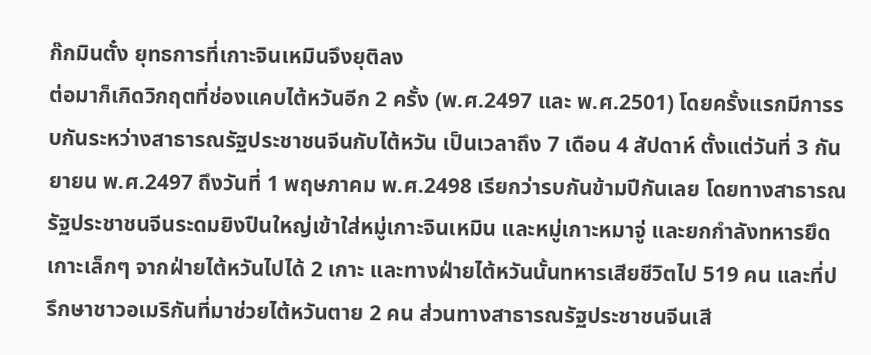ก๊กมินตั๋ง ยุทธการที่เกาะจินเหมินจึงยุติลง
ต่อมาก็เกิดวิกฤตที่ช่องแคบไต้หวันอีก 2 ครั้ง (พ.ศ.2497 และ พ.ศ.2501) โดยครั้งแรกมีการรบกันระหว่างสาธารณรัฐประชาชนจีนกับไต้หวัน เป็นเวลาถึง 7 เดือน 4 สัปดาห์ ตั้งแต่วันที่ 3 กันยายน พ.ศ.2497 ถึงวันที่ 1 พฤษภาคม พ.ศ.2498 เรียกว่ารบกันข้ามปีกันเลย โดยทางสาธารณรัฐประชาชนจีนระดมยิงปืนใหญ่เข้าใส่หมู่เกาะจินเหมิน และหมู่เกาะหมาจู่ และยกกำลังทหารยึดเกาะเล็กๆ จากฝ่ายไต้หวันไปได้ 2 เกาะ และทางฝ่ายไต้หวันนั้นทหารเสียชีวิตไป 519 คน และที่ปรึกษาชาวอเมริกันที่มาช่วยไต้หวันตาย 2 คน ส่วนทางสาธารณรัฐประชาชนจีนเสี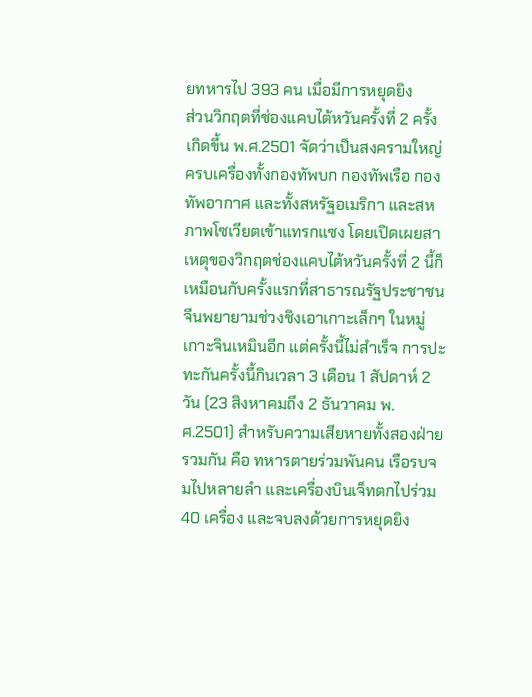ยทหารไป 393 คน เมื่อมีการหยุดยิง
ส่วนวิกฤตที่ช่องแคบไต้หวันครั้งที่ 2 ครั้งเกิดขึ้น พ.ศ.2501 จัดว่าเป็นสงครามใหญ่ครบเครื่องทั้งกองทัพบก กองทัพเรือ กองทัพอากาศ และทั้งสหรัฐอเมริกา และสหภาพโซเวียตเข้าแทรกแซง โดยเปิดเผยสาเหตุของวิกฤตช่องแคบไต้หวันครั้งที่ 2 นี้ก็เหมือนกับครั้งแรกที่สาธารณรัฐประชาชนจีนพยายามช่วงชิงเอาเกาะเล็กๆ ในหมู่เกาะจินเหมินอีก แต่ครั้งนี้ไม่สำเร็จ การปะทะกันครั้งนี้กินเวลา 3 เดือน 1 สัปดาห์ 2 วัน (23 สิงหาคมถึง 2 ธันวาคม พ.ศ.2501) สำหรับความเสียหายทั้งสองฝ่ายรวมกัน คือ ทหารตายร่วมพันคน เรือรบจมไปหลายลำ และเครื่องบินเจ็ทตกไปร่วม 40 เครื่อง และจบลงด้วยการหยุดยิง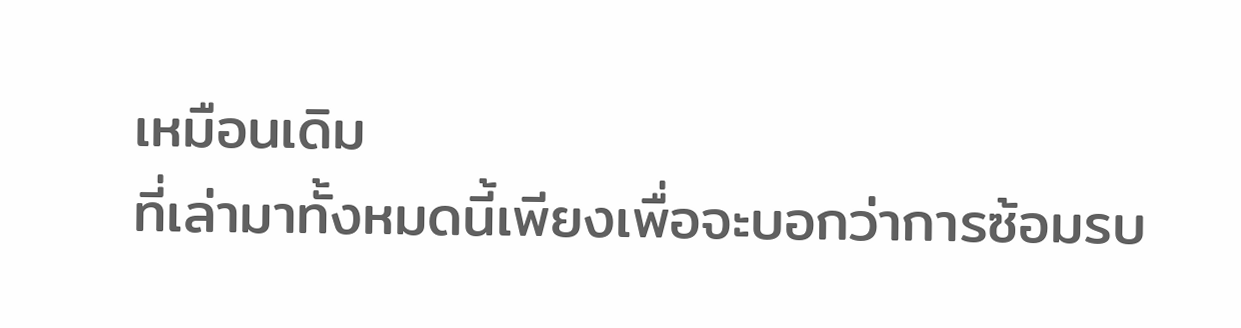เหมือนเดิม
ที่เล่ามาทั้งหมดนี้เพียงเพื่อจะบอกว่าการซ้อมรบ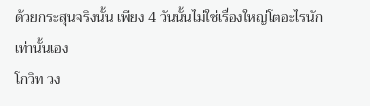ด้วยกระสุนจริงนั้น เพียง 4 วันนั้นไม่ใช่เรื่องใหญ่โตอะไรนัก เท่านั้นเอง
โกวิท วง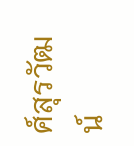ศ์สุรวัฒน์